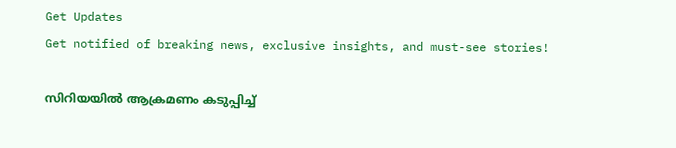Get Updates
Get notified of breaking news, exclusive insights, and must-see stories!

സിറിയയിൽ ആക്രമണം കടുപ്പിച്ച്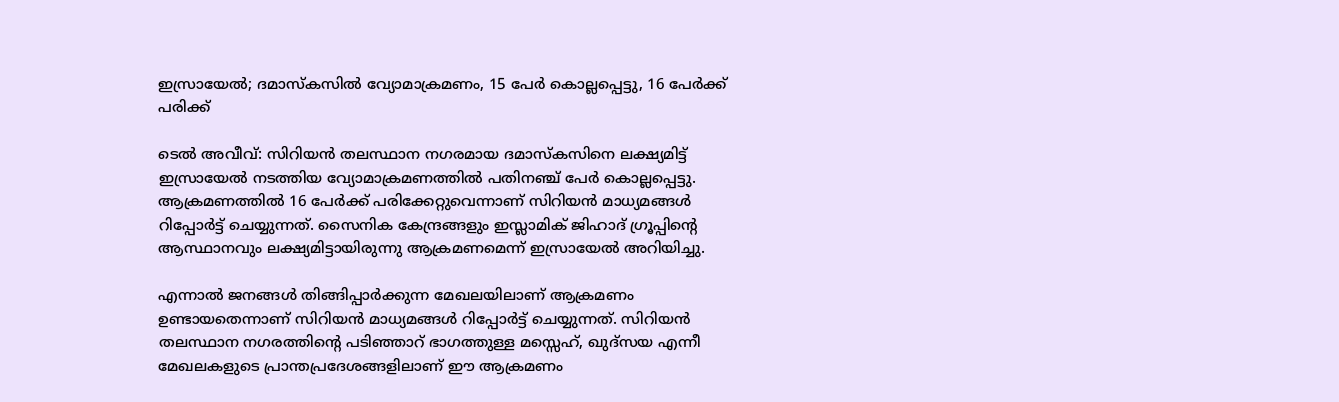ഇസ്രായേൽ; ദമാസ്‌കസിൽ വ്യോമാക്രമണം, 15 പേർ കൊല്ലപ്പെട്ടു, 16 പേർക്ക് പരിക്ക്

ടെൽ അവീവ്: സിറിയൻ തലസ്ഥാന നഗരമായ ദമാസ്‌കസിനെ ലക്ഷ്യമിട്ട് ഇസ്രായേൽ നടത്തിയ വ്യോമാക്രമണത്തിൽ പതിനഞ്ച് പേർ കൊല്ലപ്പെട്ടു. ആക്രമണത്തിൽ 16 പേർക്ക് പരിക്കേറ്റുവെന്നാണ് സിറിയൻ മാധ്യമങ്ങൾ റിപ്പോർട്ട് ചെയ്യുന്നത്. സൈനിക കേന്ദ്രങ്ങളും ഇസ്ലാമിക് ജിഹാദ് ഗ്രൂപ്പിന്റെ ആസ്ഥാനവും ലക്ഷ്യമിട്ടായിരുന്നു ആക്രമണമെന്ന് ഇസ്രായേൽ അറിയിച്ചു.

എന്നാൽ ജനങ്ങൾ തിങ്ങിപ്പാർക്കുന്ന മേഖലയിലാണ് ആക്രമണം ഉണ്ടായതെന്നാണ് സിറിയൻ മാധ്യമങ്ങൾ റിപ്പോർട്ട് ചെയ്യുന്നത്. സിറിയൻ തലസ്ഥാന നഗരത്തിന്റെ പടിഞ്ഞാറ് ഭാഗത്തുള്ള മസ്സെഹ്, ഖുദ്‌സയ എന്നീ മേഖലകളുടെ പ്രാന്തപ്രദേശങ്ങളിലാണ് ഈ ആക്രമണം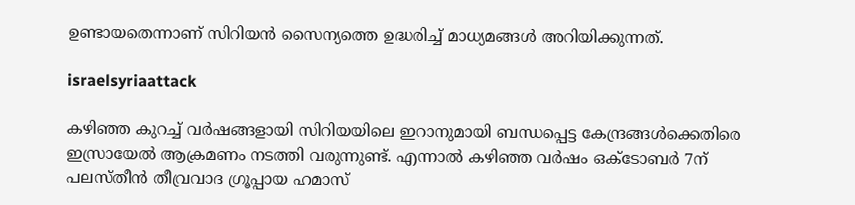ഉണ്ടായതെന്നാണ് സിറിയൻ സൈന്യത്തെ ഉദ്ധരിച്ച് മാധ്യമങ്ങൾ അറിയിക്കുന്നത്.

israelsyriaattack

കഴിഞ്ഞ കുറച്ച് വർഷങ്ങളായി സിറിയയിലെ ഇറാനുമായി ബന്ധപ്പെട്ട കേന്ദ്രങ്ങൾക്കെതിരെ ഇസ്രായേൽ ആക്രമണം നടത്തി വരുന്നുണ്ട്. എന്നാൽ കഴിഞ്ഞ വർഷം ഒക്‌ടോബർ 7ന് പലസ്‌തീൻ തീവ്രവാദ ഗ്രൂപ്പായ ഹമാസ്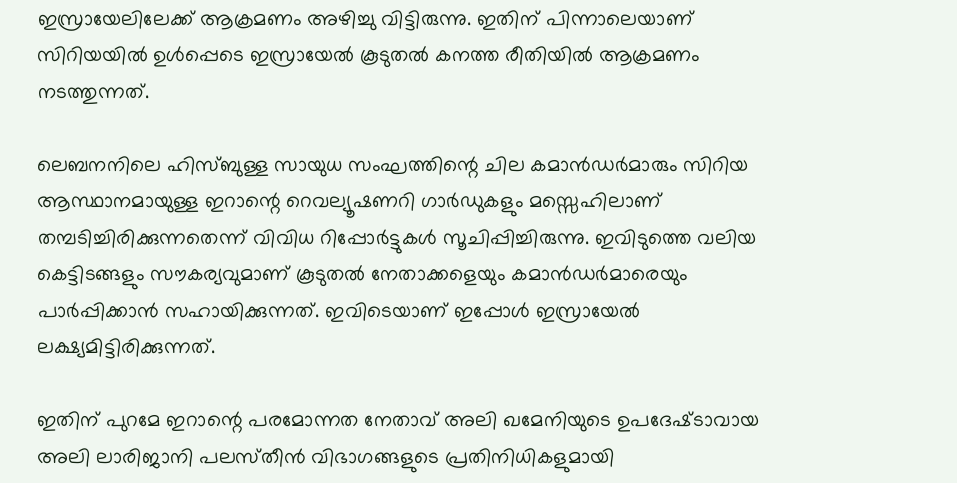ഇസ്രായേലിലേക്ക് ആക്രമണം അഴിച്ചു വിട്ടിരുന്നു. ഇതിന് പിന്നാലെയാണ് സിറിയയിൽ ഉൾപ്പെടെ ഇസ്രായേൽ കൂടുതൽ കനത്ത രീതിയിൽ ആക്രമണം നടത്തുന്നത്.

ലെബനനിലെ ഹിസ്ബുള്ള സായുധ സംഘത്തിന്റെ ചില കമാൻഡർമാരും സിറിയ ആസ്ഥാനമായുള്ള ഇറാന്റെ റെവല്യൂഷണറി ഗാർഡുകളും മസ്സെഹിലാണ് തമ്പടിച്ചിരിക്കുന്നതെന്ന് വിവിധ റിപ്പോർട്ടുകൾ സൂചിപ്പിച്ചിരുന്നു. ഇവിടുത്തെ വലിയ കെട്ടിടങ്ങളും സൗകര്യവുമാണ് കൂടുതൽ നേതാക്കളെയും കമാൻഡർമാരെയും പാർപ്പിക്കാൻ സഹായിക്കുന്നത്. ഇവിടെയാണ് ഇപ്പോൾ ഇസ്രായേൽ ലക്ഷ്യമിട്ടിരിക്കുന്നത്.

ഇതിന് പുറമേ ഇറാന്റെ പരമോന്നത നേതാവ് അലി ഖമേനിയുടെ ഉപദേഷ്‌ടാവായ അലി ലാരിജാനി പലസ്‌തീൻ വിഭാഗങ്ങളുടെ പ്രതിനിധികളുമായി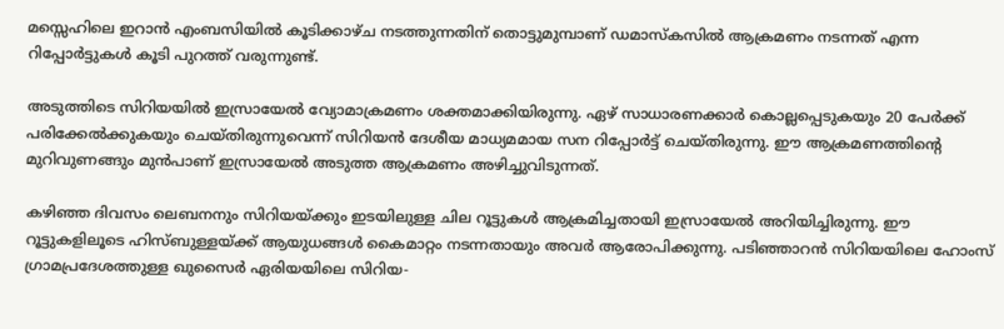മസ്സെഹിലെ ഇറാൻ എംബസിയിൽ കൂടിക്കാഴ്‌ച നടത്തുന്നതിന് തൊട്ടുമുമ്പാണ് ഡമാസ്‌കസിൽ ആക്രമണം നടന്നത് എന്ന റിപ്പോർട്ടുകൾ കൂടി പുറത്ത് വരുന്നുണ്ട്.

അടുത്തിടെ സിറിയയിൽ ഇസ്രായേൽ വ്യോമാക്രമണം ശക്തമാക്കിയിരുന്നു. ഏഴ് സാധാരണക്കാർ കൊല്ലപ്പെടുകയും 20 പേർക്ക് പരിക്കേൽക്കുകയും ചെയ്‌തിരുന്നുവെന്ന് സിറിയൻ ദേശീയ മാധ്യമമായ സന റിപ്പോർട്ട് ചെയ്‌തിരുന്നു. ഈ ആക്രമണത്തിന്റെ മുറിവുണങ്ങും മുൻപാണ് ഇസ്രായേൽ അടുത്ത ആക്രമണം അഴിച്ചുവിടുന്നത്.

കഴിഞ്ഞ ദിവസം ലെബനനും സിറിയയ്ക്കും ഇടയിലുള്ള ചില റൂട്ടുകൾ ആക്രമിച്ചതായി ഇസ്രായേൽ അറിയിച്ചിരുന്നു. ഈ റൂട്ടുകളിലൂടെ ഹിസ്ബുള്ളയ്ക്ക് ആയുധങ്ങൾ കൈമാറ്റം നടന്നതായും അവർ ആരോപിക്കുന്നു. പടിഞ്ഞാറൻ സിറിയയിലെ ഹോംസ് ഗ്രാമപ്രദേശത്തുള്ള ഖുസൈർ ഏരിയയിലെ സിറിയ-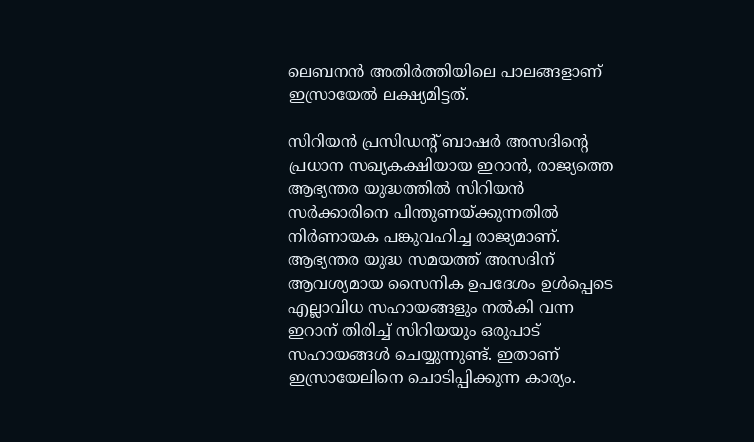ലെബനൻ അതിർത്തിയിലെ പാലങ്ങളാണ് ഇസ്രായേൽ ലക്ഷ്യമിട്ടത്.

സിറിയൻ പ്രസിഡന്റ് ബാഷർ അസദിന്റെ പ്രധാന സഖ്യകക്ഷിയായ ഇറാൻ, രാജ്യത്തെ ആഭ്യന്തര യുദ്ധത്തിൽ സിറിയൻ സർക്കാരിനെ പിന്തുണയ്ക്കുന്നതിൽ നിർണായക പങ്കുവഹിച്ച രാജ്യമാണ്. ആഭ്യന്തര യുദ്ധ സമയത്ത് അസദിന് ആവശ്യമായ സൈനിക ഉപദേശം ഉൾപ്പെടെ എല്ലാവിധ സഹായങ്ങളും നൽകി വന്ന ഇറാന് തിരിച്ച് സിറിയയും ഒരുപാട് സഹായങ്ങൾ ചെയ്യുന്നുണ്ട്. ഇതാണ് ഇസ്രായേലിനെ ചൊടിപ്പിക്കുന്ന കാര്യം.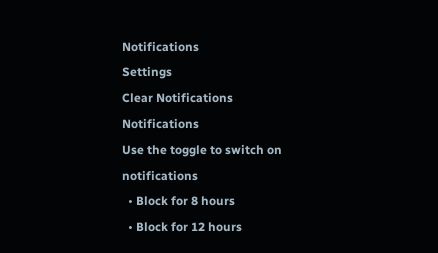Notifications
Settings
Clear Notifications
Notifications
Use the toggle to switch on notifications
  • Block for 8 hours
  • Block for 12 hours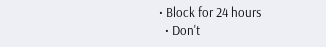• Block for 24 hours
  • Don't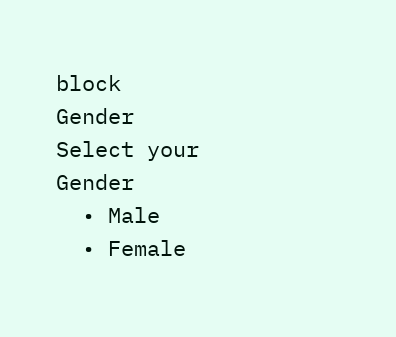block
Gender
Select your Gender
  • Male
  • Female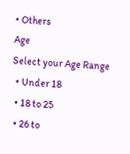• Others
Age
Select your Age Range
  • Under 18
  • 18 to 25
  • 26 to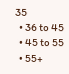35
  • 36 to 45
  • 45 to 55
  • 55+